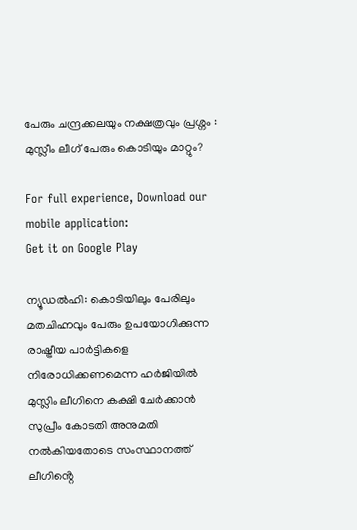പേരും ചന്ദ്രക്കലയും നക്ഷത്രവും പ്രശ്നം : മുസ്ലീം ലീഗ് പേരും കൊടിയും മാറ്റും?

For full experience, Download our mobile application:
Get it on Google Play

ന്യൂഡല്‍ഹി: കൊടിയിലും പേരിലും മതചിഹ്നവും പേരും ഉപയോഗിക്കുന്ന രാഷ്ട്രീയ പാര്‍ട്ടികളെ നിരോധിക്കണമെന്ന ഹര്‍ജിയില്‍ മുസ്ലിം ലീഗിനെ കക്ഷി ചേര്‍ക്കാന്‍ സുപ്രീം കോടതി അനുമതി നല്‍കിയതോടെ സംസ്ഥാനത്ത് ലീഗിൻ്റെ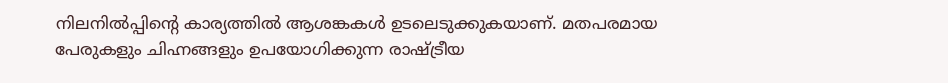നിലനിൽപ്പിൻ്റെ കാര്യത്തിൽ ആശങ്കകൾ ഉടലെടുക്കുകയാണ്. മതപരമായ പേരുകളും ചിഹ്നങ്ങളും ഉപയോഗിക്കുന്ന രാഷ്ട്രീയ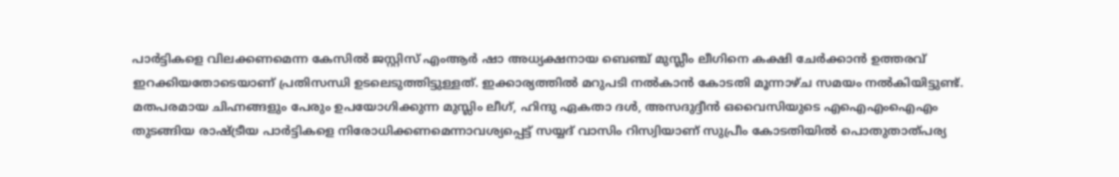പാർട്ടികളെ വിലക്കണമെന്ന കേസിൽ ജസ്റ്റിസ് എംആര്‍ ഷാ അധ്യക്ഷനായ ബെഞ്ച് മുസ്ലീം ലീഗിനെ കക്ഷി ചേര്‍ക്കാന്‍ ഉത്തരവ് ഇറക്കിയതോടെയാണ് പ്രതിസന്ധി ഉടലെടുത്തിട്ടുള്ളത്. ഇക്കാര്യത്തിൽ മറുപടി നല്‍കാന്‍ കോടതി മൂന്നാഴ്ച സമയം നല്‍കിയിട്ടുണ്ട്. മതപരമായ ചിഹ്നങ്ങളും പേരും ഉപയോഗിക്കുന്ന മുസ്ലിം ലീഗ്, ഹിന്ദു ഏകതാ ദള്‍, അസദുദ്ദീന്‍ ഒവൈസിയുടെ എഐഎംഐഎം തുടങ്ങിയ രാഷ്ട്രീയ പാര്‍ട്ടികളെ നിരോധിക്കണമെന്നാവശ്യപ്പെട്ട് സയ്യദ് വാസിം റിസ്വിയാണ് സുപ്രീം കോടതിയില്‍ പൊതുതാത്പര്യ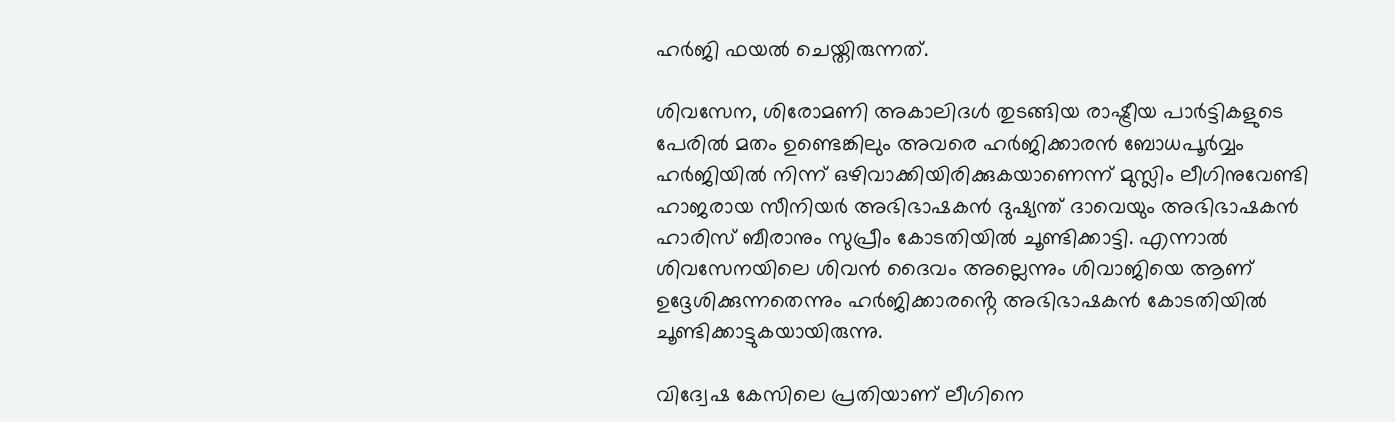ഹര്‍ജി ഫയല്‍ ചെയ്തിരുന്നത്.

ശിവസേന, ശിരോമണി അകാലിദള്‍ തുടങ്ങിയ രാഷ്ട്രീയ പാര്‍ട്ടികളുടെ പേരില്‍ മതം ഉണ്ടെങ്കിലും അവരെ ഹര്‍ജിക്കാരന്‍ ബോധപൂര്‍വ്വം ഹര്‍ജിയില്‍ നിന്ന് ഒഴിവാക്കിയിരിക്കുകയാണെന്ന് മുസ്ലിം ലീഗിനുവേണ്ടി ഹാജരായ സീനിയര്‍ അഭിഭാഷകന്‍ ദുഷ്യന്ത് ദാവെയും അഭിഭാഷകന്‍ ഹാരിസ് ബീരാനും സുപ്രീം കോടതിയില്‍ ചൂണ്ടിക്കാട്ടി. എന്നാല്‍ ശിവസേനയിലെ ശിവന്‍ ദൈവം അല്ലെന്നും ശിവാജിയെ ആണ് ഉദ്ദേശിക്കുന്നതെന്നും ഹര്‍ജിക്കാരൻ്റെ അഭിഭാഷകന്‍ കോടതിയില്‍ ചൂണ്ടിക്കാട്ടുകയായിരുന്നു.

വിദ്വേഷ കേസിലെ പ്രതിയാണ് ലീഗിനെ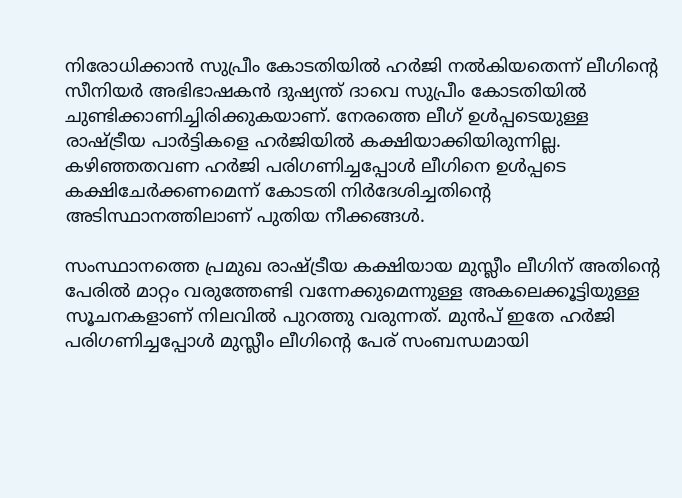നിരോധിക്കാന്‍ സുപ്രീം കോടതിയില്‍ ഹര്‍ജി നല്‍കിയതെന്ന് ലീഗിന്റെ സീനിയര്‍ അഭിഭാഷകന്‍ ദുഷ്യന്ത് ദാവെ സുപ്രീം കോടതിയില്‍ ചുണ്ടിക്കാണിച്ചിരിക്കുകയാണ്. നേരത്തെ ലീഗ് ഉള്‍പ്പടെയുള്ള രാഷ്ട്രീയ പാര്‍ട്ടികളെ ഹര്‍ജിയില്‍ കക്ഷിയാക്കിയിരുന്നില്ല. കഴിഞ്ഞതവണ ഹര്‍ജി പരിഗണിച്ചപ്പോള്‍ ലീഗിനെ ഉള്‍പ്പടെ കക്ഷിചേര്‍ക്കണമെന്ന് കോടതി നിര്‍ദേശിച്ചതിൻ്റെ അടിസ്ഥാനത്തിലാണ് പുതിയ നീക്കങ്ങൾ.

സംസ്ഥാനത്തെ പ്രമുഖ രാഷ്ട്രീയ കക്ഷിയായ മുസ്ലീം ലീഗിന് അതിൻ്റെ പേരിൽ മാറ്റം വരുത്തേണ്ടി വന്നേക്കുമെന്നുള്ള അകലെക്കൂട്ടിയുള്ള സൂചനകളാണ് നിലവിൽ പുറത്തു വരുന്നത്. മുൻപ് ഇതേ ഹർജി പരിഗണിച്ചപ്പോൾ മുസ്ലീം ലീഗിൻ്റെ പേര് സംബന്ധമായി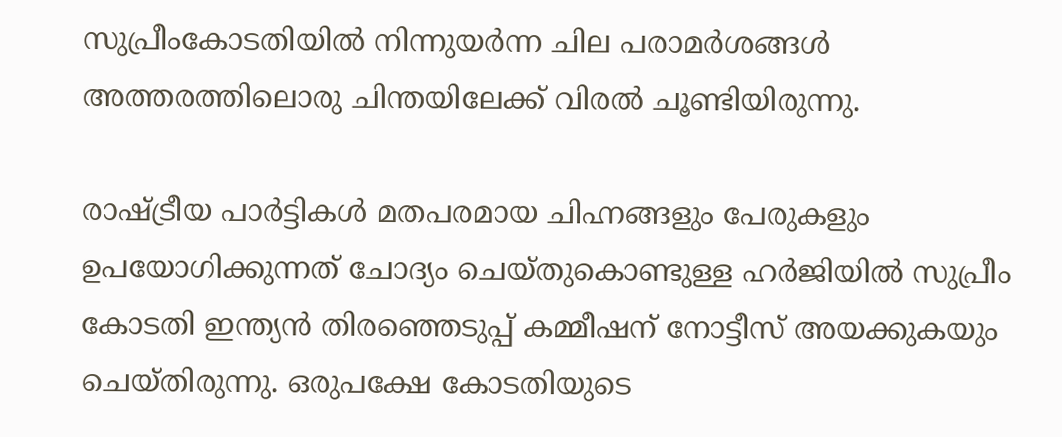സുപ്രീംകോടതിയിൽ നിന്നുയർന്ന ചില പരാമർശങ്ങൾ അത്തരത്തിലൊരു ചിന്തയിലേക്ക് വിരൽ ചൂണ്ടിയിരുന്നു.

രാഷ്ട്രീയ പാർട്ടികൾ മതപരമായ ചിഹ്നങ്ങളും പേരുകളും ഉപയോഗിക്കുന്നത് ചോദ്യം ചെയ്തുകൊണ്ടുള്ള ഹർജിയിൽ സുപ്രീം കോടതി ഇന്ത്യൻ തിരഞ്ഞെടുപ്പ് കമ്മീഷന് നോട്ടീസ് അയക്കുകയും ചെയ്തിരുന്നു. ഒരുപക്ഷേ കോടതിയുടെ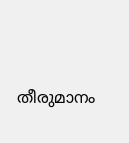തീരുമാനം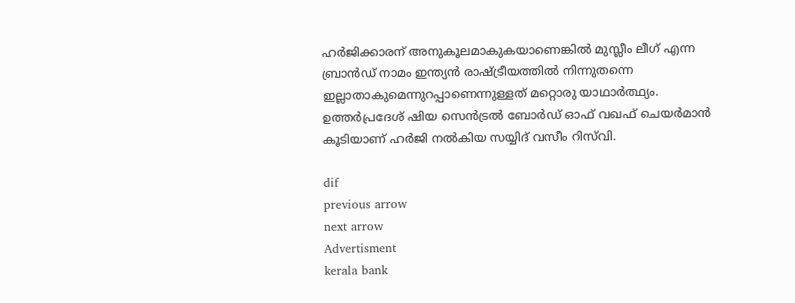ഹർജിക്കാരന് അനുകൂലമാകുകയാണെങ്കിൽ മുസ്ലീം ലീഗ് എന്ന ബ്രാൻഡ് നാമം ഇന്ത്യൻ രാഷ്ട്രീയത്തിൽ നിന്നുതന്നെ ഇല്ലാതാകുമെന്നുറപ്പാണെന്നുള്ളത് മറ്റൊരു യാഥാർത്ഥ്യം. ഉത്തർപ്രദേശ് ഷിയ സെൻട്രൽ ബോർഡ് ഓഫ് വഖഫ് ചെയർമാൻ കൂടിയാണ് ഹർജി നൽകിയ സയ്യിദ് വസീം റിസ്‌വി.

dif
previous arrow
next arrow
Advertisment
kerala bank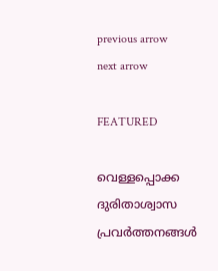previous arrow
next arrow

FEATURED

വെള്ളപ്പൊക്ക ദുരിതാശ്വാസ പ്രവര്‍ത്തനങ്ങള്‍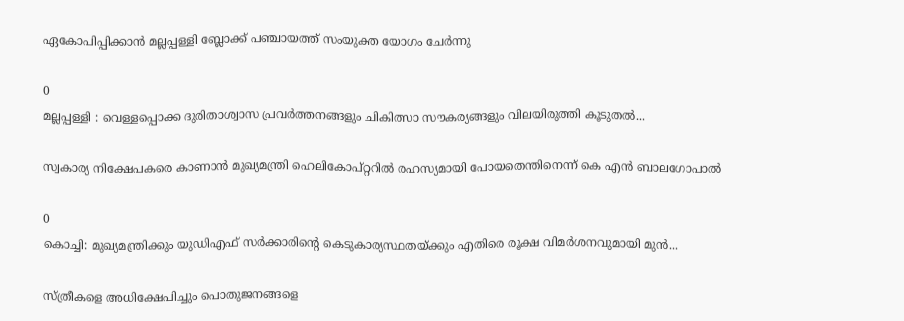ഏകോപിപ്പിക്കാന്‍ മല്ലപ്പള്ളി ബ്ലോക്ക് പഞ്ചായത്ത് സംയുക്ത യോഗം ചേര്‍ന്നു

0
മല്ലപ്പള്ളി : വെള്ളപ്പൊക്ക ദുരിതാശ്വാസ പ്രവർത്തനങ്ങളും ചികിത്സാ സൗകര്യങ്ങളും വിലയിരുത്തി കൂടുതൽ...

സ്വകാര്യ നിക്ഷേപകരെ കാണാൻ മുഖ്യമന്ത്രി ഹെലികോപ്റ്ററിൽ രഹസ്യമായി പോയതെന്തിനെന്ന് കെ എൻ ബാലഗോപാൽ

0
കൊച്ചി: മുഖ്യമന്ത്രിക്കും യുഡിഎഫ് സർക്കാരിന്റെ കെടുകാര്യസ്ഥതയ്ക്കും എതിരെ രൂക്ഷ വിമർശനവുമായി മുൻ...

സ്ത്രീകളെ അധിക്ഷേപിച്ചും പൊതുജനങ്ങളെ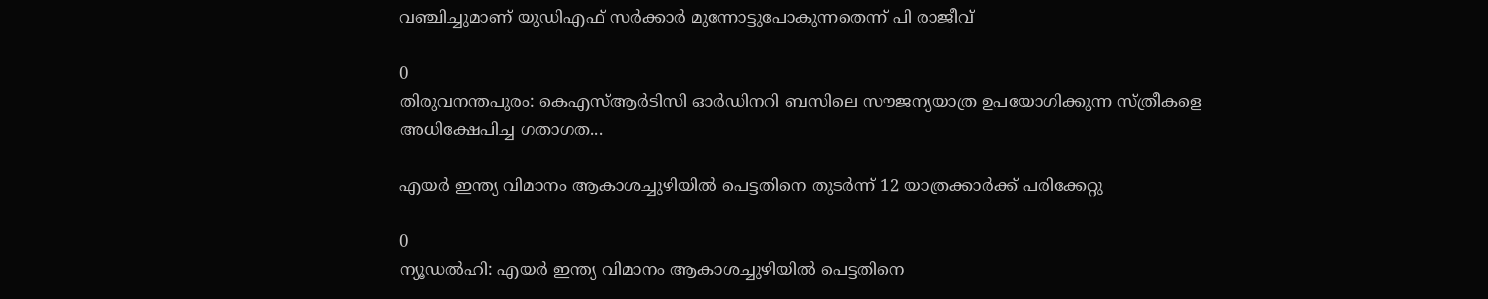വഞ്ചിച്ചുമാണ് യുഡിഎഫ് സർക്കാർ മുന്നോട്ടുപോകുന്നതെന്ന് പി രാജീവ്

0
തിരുവനന്തപുരം: കെഎസ്ആർടിസി ഓർഡിനറി ബസിലെ സൗജന്യയാത്ര ഉപയോഗിക്കുന്ന സ്ത്രീകളെ അധിക്ഷേപിച്ച ഗതാഗത...

എയര്‍ ഇന്ത്യ വിമാനം ആകാശച്ചുഴിയില്‍ പെട്ടതിനെ തുടര്‍ന്ന് 12 യാത്രക്കാര്‍ക്ക് പരിക്കേറ്റു

0
ന്യൂഡല്‍ഹി: എയര്‍ ഇന്ത്യ വിമാനം ആകാശച്ചുഴിയില്‍ പെട്ടതിനെ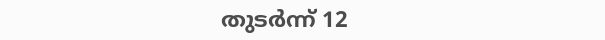തുടര്‍ന്ന് 12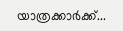യാത്രക്കാര്‍ക്ക്...